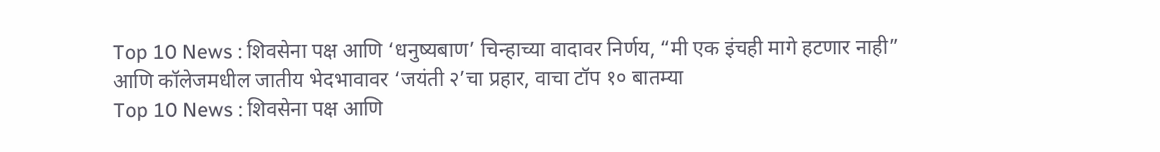Top 10 News : शिवसेना पक्ष आणि ‘धनुष्यबाण’ चिन्हाच्या वादावर निर्णय, “मी एक इंचही मागे हटणार नाही” आणि कॉलेजमधील जातीय भेदभावावर ‘जयंती २’चा प्रहार, वाचा टॉप १० बातम्या
Top 10 News : शिवसेना पक्ष आणि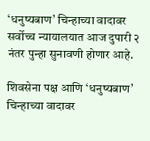‘धनुष्यबाण’ चिन्हाच्या वादावर सर्वोच्च न्यायालयात आज दुपारी २ नंतर पुन्हा सुनावणी होणार आहे.

शिवसेना पक्ष आणि ‘धनुष्यबाण’ चिन्हाच्या वादावर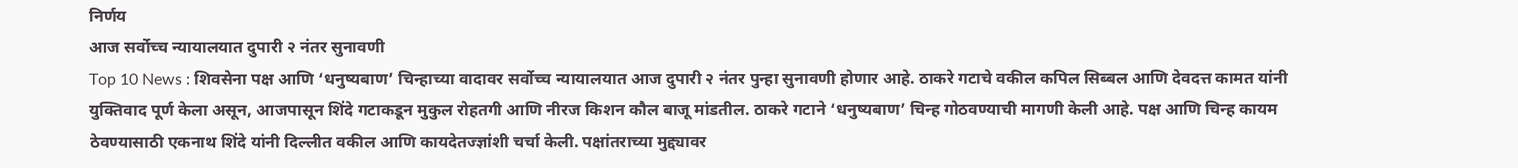निर्णय
आज सर्वोच्च न्यायालयात दुपारी २ नंतर सुनावणी
Top 10 News : शिवसेना पक्ष आणि ‘धनुष्यबाण’ चिन्हाच्या वादावर सर्वोच्च न्यायालयात आज दुपारी २ नंतर पुन्हा सुनावणी होणार आहे. ठाकरे गटाचे वकील कपिल सिब्बल आणि देवदत्त कामत यांनी युक्तिवाद पूर्ण केला असून, आजपासून शिंदे गटाकडून मुकुल रोहतगी आणि नीरज किशन कौल बाजू मांडतील. ठाकरे गटाने ‘धनुष्यबाण’ चिन्ह गोठवण्याची मागणी केली आहे. पक्ष आणि चिन्ह कायम ठेवण्यासाठी एकनाथ शिंदे यांनी दिल्लीत वकील आणि कायदेतज्ज्ञांशी चर्चा केली. पक्षांतराच्या मुद्द्यावर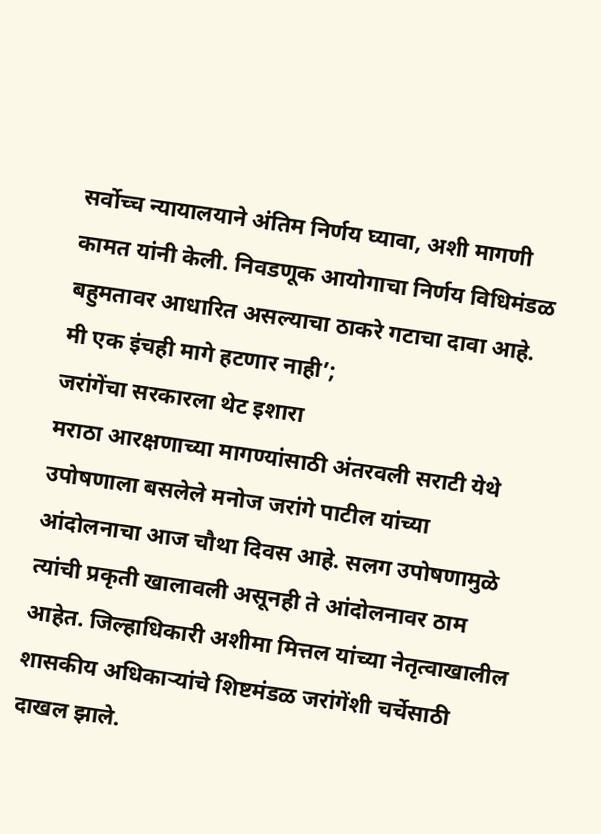सर्वोच्च न्यायालयाने अंतिम निर्णय घ्यावा, अशी मागणी कामत यांनी केली. निवडणूक आयोगाचा निर्णय विधिमंडळ बहुमतावर आधारित असल्याचा ठाकरे गटाचा दावा आहे.
मी एक इंचही मागे हटणार नाही’;
जरांगेंचा सरकारला थेट इशारा
मराठा आरक्षणाच्या मागण्यांसाठी अंतरवली सराटी येथे उपोषणाला बसलेले मनोज जरांगे पाटील यांच्या आंदोलनाचा आज चौथा दिवस आहे. सलग उपोषणामुळे त्यांची प्रकृती खालावली असूनही ते आंदोलनावर ठाम आहेत. जिल्हाधिकारी अशीमा मित्तल यांच्या नेतृत्वाखालील शासकीय अधिकाऱ्यांचे शिष्टमंडळ जरांगेंशी चर्चेसाठी दाखल झाले.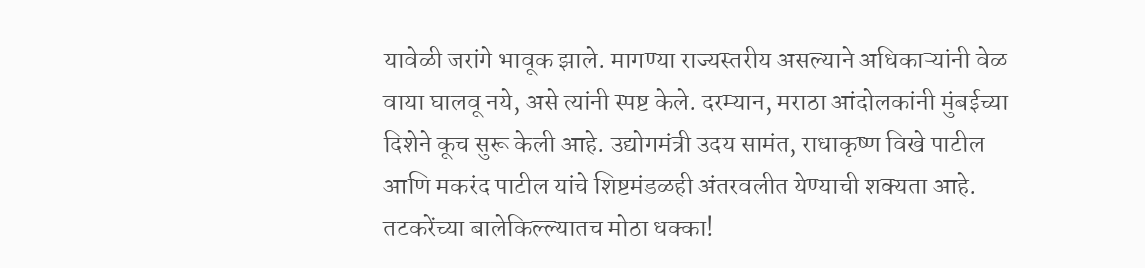यावेळी जरांगे भावूक झाले. मागण्या राज्यस्तरीय असल्याने अधिकाऱ्यांनी वेळ वाया घालवू नये, असे त्यांनी स्पष्ट केले. दरम्यान, मराठा आंदोलकांनी मुंबईच्या दिशेने कूच सुरू केली आहे. उद्योगमंत्री उदय सामंत, राधाकृष्ण विखे पाटील आणि मकरंद पाटील यांचे शिष्टमंडळही अंतरवलीत येण्याची शक्यता आहे.
तटकरेंच्या बालेकिल्ल्यातच मोठा धक्का!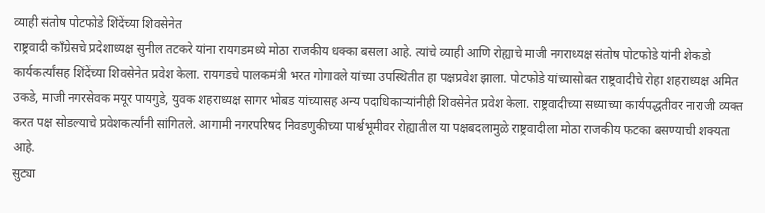व्याही संतोष पोटफोडे शिंदेंच्या शिवसेनेत
राष्ट्रवादी काँग्रेसचे प्रदेशाध्यक्ष सुनील तटकरे यांना रायगडमध्ये मोठा राजकीय धक्का बसला आहे. त्यांचे व्याही आणि रोह्याचे माजी नगराध्यक्ष संतोष पोटफोडे यांनी शेकडो कार्यकर्त्यांसह शिंदेंच्या शिवसेनेत प्रवेश केला. रायगडचे पालकमंत्री भरत गोगावले यांच्या उपस्थितीत हा पक्षप्रवेश झाला. पोटफोडे यांच्यासोबत राष्ट्रवादीचे रोहा शहराध्यक्ष अमित उकडे, माजी नगरसेवक मयूर पायगुडे, युवक शहराध्यक्ष सागर भोबड यांच्यासह अन्य पदाधिकाऱ्यांनीही शिवसेनेत प्रवेश केला. राष्ट्रवादीच्या सध्याच्या कार्यपद्धतीवर नाराजी व्यक्त करत पक्ष सोडल्याचे प्रवेशकर्त्यांनी सांगितले. आगामी नगरपरिषद निवडणुकीच्या पार्श्वभूमीवर रोह्यातील या पक्षबदलामुळे राष्ट्रवादीला मोठा राजकीय फटका बसण्याची शक्यता आहे.
सुट्या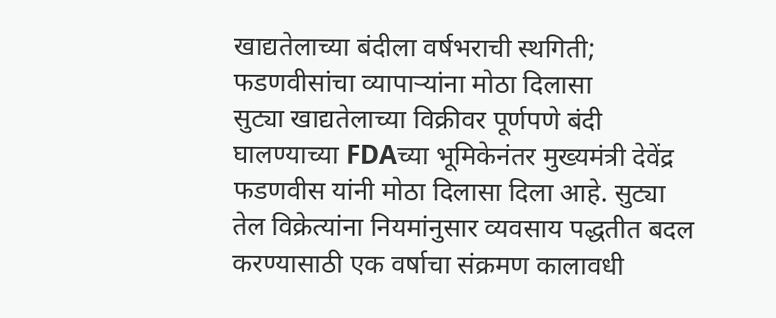खाद्यतेलाच्या बंदीला वर्षभराची स्थगिती;
फडणवीसांचा व्यापाऱ्यांना मोठा दिलासा
सुट्या खाद्यतेलाच्या विक्रीवर पूर्णपणे बंदी घालण्याच्या FDAच्या भूमिकेनंतर मुख्यमंत्री देवेंद्र फडणवीस यांनी मोठा दिलासा दिला आहे. सुट्या तेल विक्रेत्यांना नियमांनुसार व्यवसाय पद्धतीत बदल करण्यासाठी एक वर्षाचा संक्रमण कालावधी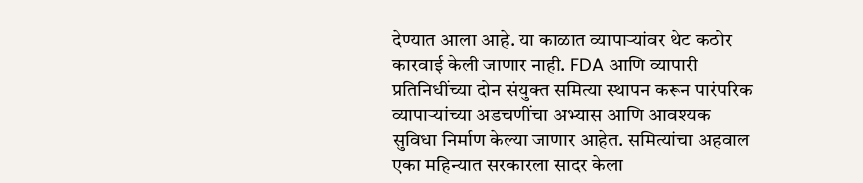देण्यात आला आहे. या काळात व्यापाऱ्यांवर थेट कठोर कारवाई केली जाणार नाही. FDA आणि व्यापारी प्रतिनिधींच्या दोन संयुक्त समित्या स्थापन करून पारंपरिक व्यापाऱ्यांच्या अडचणींचा अभ्यास आणि आवश्यक सुविधा निर्माण केल्या जाणार आहेत. समित्यांचा अहवाल एका महिन्यात सरकारला सादर केला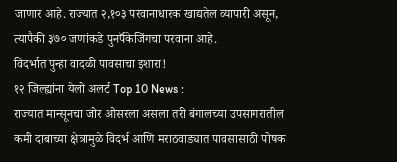जाणार आहे. राज्यात २,१०३ परवानाधारक खाद्यतेल व्यापारी असून, त्यापैकी ३७० जणांकडे पुनर्पॅकेजिंगचा परवाना आहे.
विदर्भात पुन्हा वादळी पावसाचा इशारा!
१२ जिल्ह्यांना येलो अलर्ट Top 10 News :
राज्यात मान्सूनचा जोर ओसरला असला तरी बंगालच्या उपसागरातील कमी दाबाच्या क्षेत्रामुळे विदर्भ आणि मराठवाड्यात पावसासाठी पोषक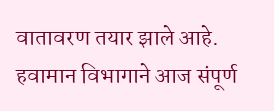वातावरण तयार झाले आहे. हवामान विभागाने आज संपूर्ण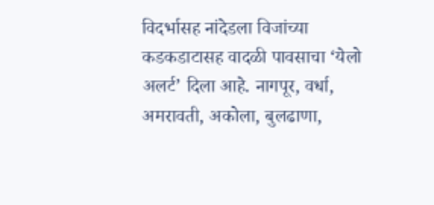विदर्भासह नांदेडला विजांच्या कडकडाटासह वादळी पावसाचा ‘येलो अलर्ट’ दिला आहे. नागपूर, वर्धा, अमरावती, अकोला, बुलढाणा,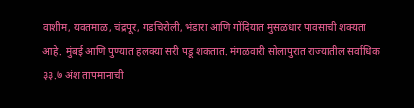वाशीम, यवतमाळ, चंद्रपूर, गडचिरोली, भंडारा आणि गोंदियात मुसळधार पावसाची शक्यता आहे. मुंबई आणि पुण्यात हलक्या सरी पडू शकतात. मंगळवारी सोलापुरात राज्यातील सर्वाधिक ३३.७ अंश तापमानाची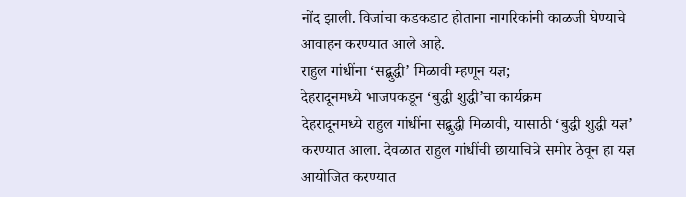नोंद झाली. विजांचा कडकडाट होताना नागरिकांनी काळजी घेण्याचे आवाहन करण्यात आले आहे.
राहुल गांधींना ‘सद्बुद्धी’ मिळावी म्हणून यज्ञ;
देहरादूनमध्ये भाजपकडून ‘बुद्धी शुद्धी’चा कार्यक्रम
देहरादूनमध्ये राहुल गांधींना सद्बुद्धी मिळावी, यासाठी ‘बुद्धी शुद्धी यज्ञ’ करण्यात आला. देवळात राहुल गांधींची छायाचित्रे समोर ठेवून हा यज्ञ आयोजित करण्यात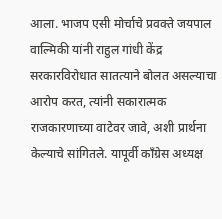आला. भाजप एसी मोर्चाचे प्रवक्ते जयपाल वाल्मिकी यांनी राहुल गांधी केंद्र सरकारविरोधात सातत्याने बोलत असल्याचा आरोप करत, त्यांनी सकारात्मक राजकारणाच्या वाटेवर जावे, अशी प्रार्थना केल्याचे सांगितले. यापूर्वी काँग्रेस अध्यक्ष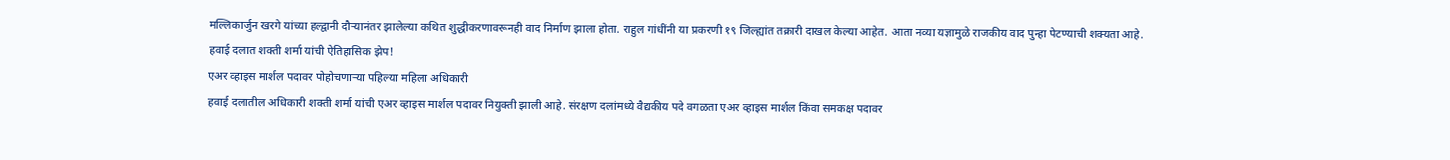मल्लिकार्जुन खरगे यांच्या हल्द्वानी दौऱ्यानंतर झालेल्या कथित शुद्धीकरणावरूनही वाद निर्माण झाला होता. राहुल गांधींनी या प्रकरणी १९ जिल्ह्यांत तक्रारी दाखल केल्या आहेत. आता नव्या यज्ञामुळे राजकीय वाद पुन्हा पेटण्याची शक्यता आहे.
हवाई दलात शक्ती शर्मा यांची ऐतिहासिक झेप!
एअर व्हाइस मार्शल पदावर पोहोचणाऱ्या पहिल्या महिला अधिकारी
हवाई दलातील अधिकारी शक्ती शर्मा यांची एअर व्हाइस मार्शल पदावर नियुक्ती झाली आहे. संरक्षण दलांमध्ये वैद्यकीय पदे वगळता एअर व्हाइस मार्शल किंवा समकक्ष पदावर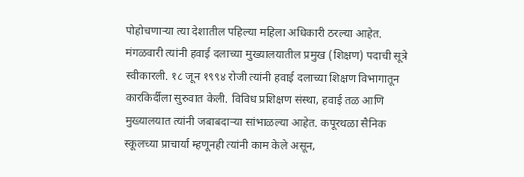पोहोचणाऱ्या त्या देशातील पहिल्या महिला अधिकारी ठरल्या आहेत. मंगळवारी त्यांनी हवाई दलाच्या मुख्यालयातील प्रमुख (शिक्षण) पदाची सूत्रे स्वीकारली. १८ जून १९९४ रोजी त्यांनी हवाई दलाच्या शिक्षण विभागातून कारकिर्दीला सुरुवात केली. विविध प्रशिक्षण संस्था, हवाई तळ आणि मुख्यालयात त्यांनी जबाबदाऱ्या सांभाळल्या आहेत. कपूरथळा सैनिक स्कूलच्या प्राचार्या म्हणूनही त्यांनी काम केले असून,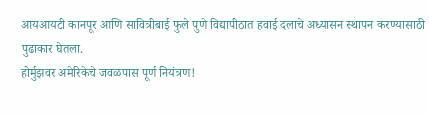आयआयटी कानपूर आणि सावित्रीबाई फुले पुणे विद्यापीठात हवाई दलाचे अध्यासन स्थापन करण्यासाठी पुढाकार घेतला.
होर्मुझवर अमेरिकेचे जवळपास पूर्ण नियंत्रण!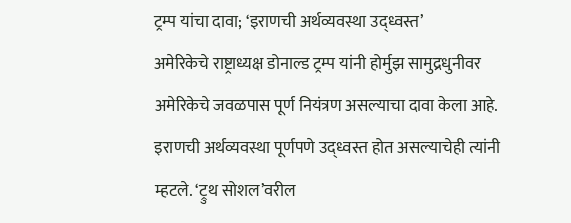ट्रम्प यांचा दावा; ‘इराणची अर्थव्यवस्था उद्ध्वस्त’
अमेरिकेचे राष्ट्राध्यक्ष डोनाल्ड ट्रम्प यांनी होर्मुझ सामुद्रधुनीवर अमेरिकेचे जवळपास पूर्ण नियंत्रण असल्याचा दावा केला आहे. इराणची अर्थव्यवस्था पूर्णपणे उद्ध्वस्त होत असल्याचेही त्यांनी म्हटले. ‘ट्रुथ सोशल’वरील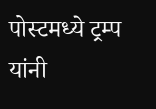पोस्टमध्ये ट्रम्प यांनी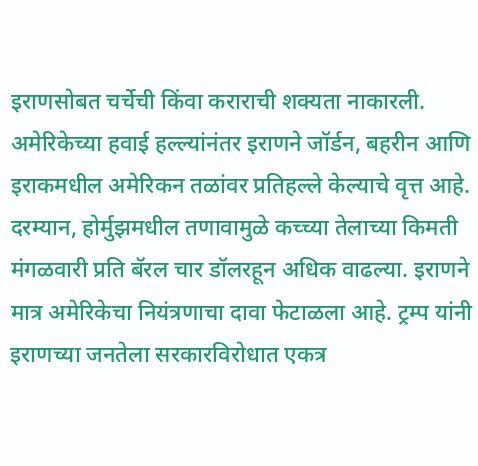इराणसोबत चर्चेची किंवा कराराची शक्यता नाकारली. अमेरिकेच्या हवाई हल्ल्यांनंतर इराणने जॉर्डन, बहरीन आणि इराकमधील अमेरिकन तळांवर प्रतिहल्ले केल्याचे वृत्त आहे. दरम्यान, होर्मुझमधील तणावामुळे कच्च्या तेलाच्या किमती मंगळवारी प्रति बॅरल चार डॉलरहून अधिक वाढल्या. इराणने मात्र अमेरिकेचा नियंत्रणाचा दावा फेटाळला आहे. ट्रम्प यांनी इराणच्या जनतेला सरकारविरोधात एकत्र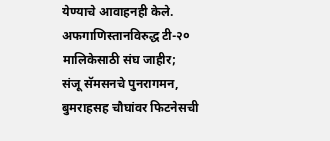येण्याचे आवाहनही केले.
अफगाणिस्तानविरुद्ध टी-२० मालिकेसाठी संघ जाहीर;
संजू सॅमसनचे पुनरागमन, बुमराहसह चौघांवर फिटनेसची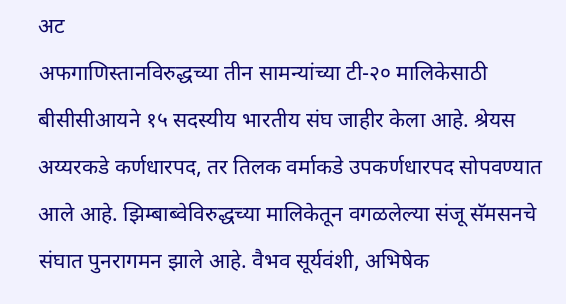अट
अफगाणिस्तानविरुद्धच्या तीन सामन्यांच्या टी-२० मालिकेसाठी बीसीसीआयने १५ सदस्यीय भारतीय संघ जाहीर केला आहे. श्रेयस अय्यरकडे कर्णधारपद, तर तिलक वर्माकडे उपकर्णधारपद सोपवण्यात आले आहे. झिम्बाब्वेविरुद्धच्या मालिकेतून वगळलेल्या संजू सॅमसनचे संघात पुनरागमन झाले आहे. वैभव सूर्यवंशी, अभिषेक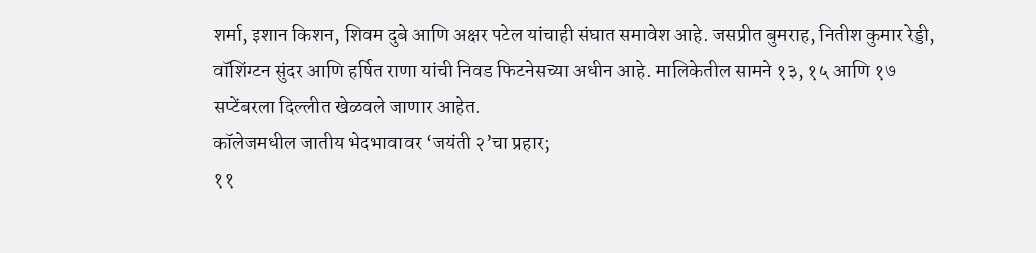शर्मा, इशान किशन, शिवम दुबे आणि अक्षर पटेल यांचाही संघात समावेश आहे. जसप्रीत बुमराह, नितीश कुमार रेड्डी, वॉशिंग्टन सुंदर आणि हर्षित राणा यांची निवड फिटनेसच्या अधीन आहे. मालिकेतील सामने १३, १५ आणि १७ सप्टेंबरला दिल्लीत खेळवले जाणार आहेत.
कॉलेजमधील जातीय भेदभावावर ‘जयंती २’चा प्रहार;
११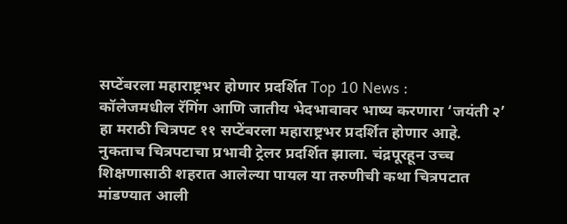सप्टेंबरला महाराष्ट्रभर होणार प्रदर्शित Top 10 News :
कॉलेजमधील रॅगिंग आणि जातीय भेदभावावर भाष्य करणारा ‘जयंती २’ हा मराठी चित्रपट ११ सप्टेंबरला महाराष्ट्रभर प्रदर्शित होणार आहे. नुकताच चित्रपटाचा प्रभावी ट्रेलर प्रदर्शित झाला. चंद्रपूरहून उच्च शिक्षणासाठी शहरात आलेल्या पायल या तरुणीची कथा चित्रपटात मांडण्यात आली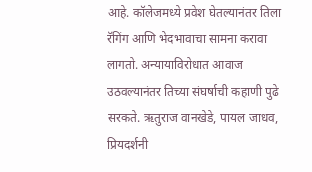आहे. कॉलेजमध्ये प्रवेश घेतल्यानंतर तिला रॅगिंग आणि भेदभावाचा सामना करावा लागतो. अन्यायाविरोधात आवाज उठवल्यानंतर तिच्या संघर्षाची कहाणी पुढे सरकते. ऋतुराज वानखेडे, पायल जाधव, प्रियदर्शनी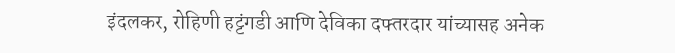इंदलकर, रोहिणी हट्टंगडी आणि देविका दफ्तरदार यांच्यासह अनेक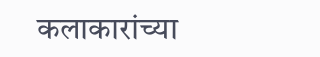कलाकारांच्या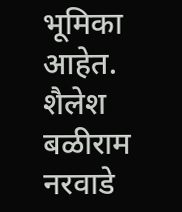भूमिका आहेत. शैलेश बळीराम नरवाडे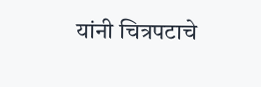यांनी चित्रपटाचे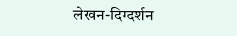लेखन-दिग्दर्शन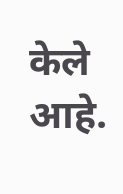केले आहे.